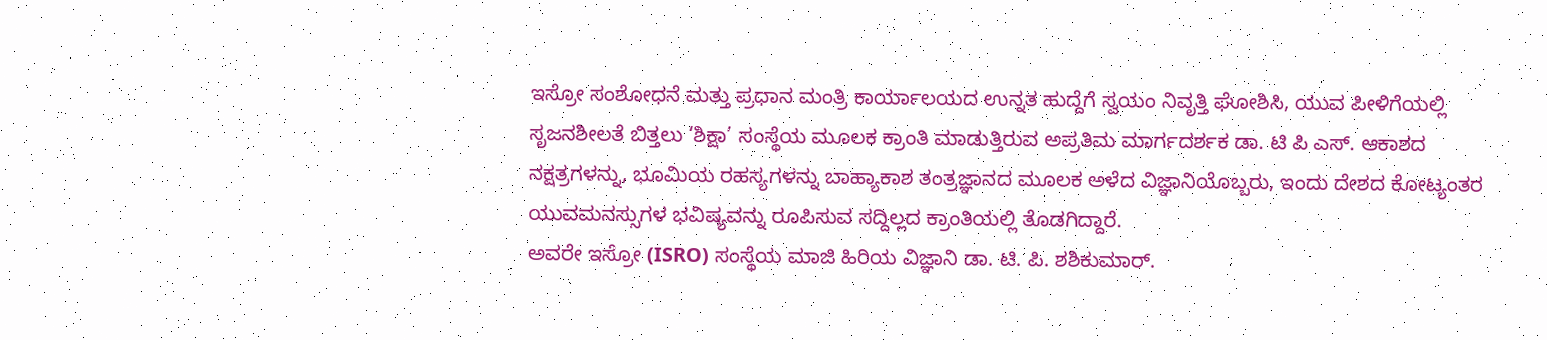ಇಸ್ರೋ ಸಂಶೋಧನೆ ಮತ್ತು ಪ್ರಧಾನ ಮಂತ್ರಿ ಕಾರ್ಯಾಲಯದ ಉನ್ನತ ಹುದ್ದೆಗೆ ಸ್ವಯಂ ನಿವೃತ್ತಿ ಘೋಶಿಸಿ, ಯುವ ಪೀಳಿಗೆಯಲ್ಲಿ ಸೃಜನಶೀಲತೆ ಬಿತ್ತಲು ‘ಶಿಕ್ಷಾ’ ಸಂಸ್ಥೆಯ ಮೂಲಕ ಕ್ರಾಂತಿ ಮಾಡುತ್ತಿರುವ ಅಪ್ರತಿಮ ಮಾರ್ಗದರ್ಶಕ ಡಾ. ಟಿ ಪಿ ಎಸ್. ಆಕಾಶದ ನಕ್ಷತ್ರಗಳನ್ನು, ಭೂಮಿಯ ರಹಸ್ಯಗಳನ್ನು ಬಾಹ್ಯಾಕಾಶ ತಂತ್ರಜ್ಞಾನದ ಮೂಲಕ ಅಳೆದ ವಿಜ್ಞಾನಿಯೊಬ್ಬರು, ಇಂದು ದೇಶದ ಕೋಟ್ಯಂತರ ಯುವಮನಸ್ಸುಗಳ ಭವಿಷ್ಯವನ್ನು ರೂಪಿಸುವ ಸದ್ದಿಲ್ಲದ ಕ್ರಾಂತಿಯಲ್ಲಿ ತೊಡಗಿದ್ದಾರೆ.
ಅವರೇ ಇಸ್ರೋ (ISRO) ಸಂಸ್ಥೆಯ ಮಾಜಿ ಹಿರಿಯ ವಿಜ್ಞಾನಿ ಡಾ. ಟಿ. ಪಿ. ಶಶಿಕುಮಾರ್.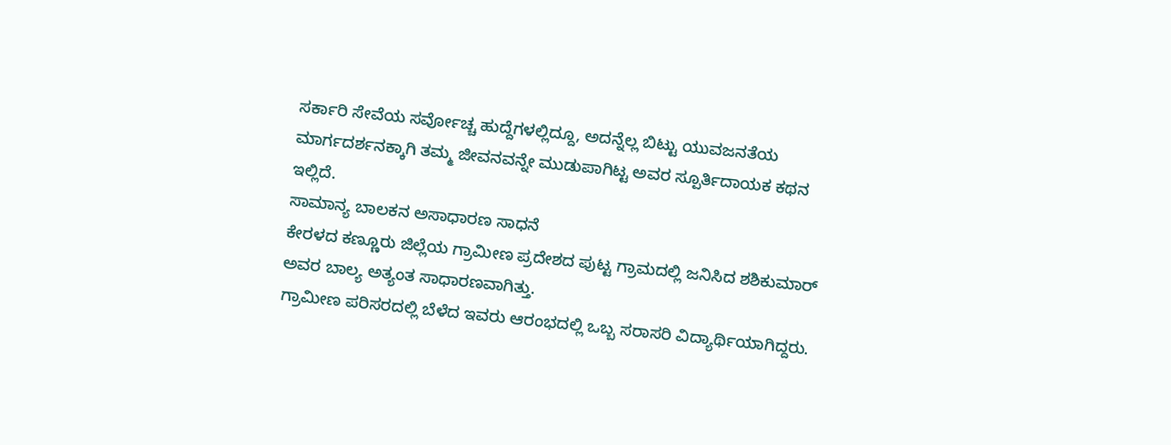ಸರ್ಕಾರಿ ಸೇವೆಯ ಸರ್ವೋಚ್ಚ ಹುದ್ದೆಗಳಲ್ಲಿದ್ದೂ, ಅದನ್ನೆಲ್ಲ ಬಿಟ್ಟು ಯುವಜನತೆಯ ಮಾರ್ಗದರ್ಶನಕ್ಕಾಗಿ ತಮ್ಮ ಜೀವನವನ್ನೇ ಮುಡುಪಾಗಿಟ್ಟ ಅವರ ಸ್ಪೂರ್ತಿದಾಯಕ ಕಥನ ಇಲ್ಲಿದೆ.
ಸಾಮಾನ್ಯ ಬಾಲಕನ ಅಸಾಧಾರಣ ಸಾಧನೆ
ಕೇರಳದ ಕಣ್ಣೂರು ಜಿಲ್ಲೆಯ ಗ್ರಾಮೀಣ ಪ್ರದೇಶದ ಪುಟ್ಟ ಗ್ರಾಮದಲ್ಲಿ ಜನಿಸಿದ ಶಶಿಕುಮಾರ್ ಅವರ ಬಾಲ್ಯ ಅತ್ಯಂತ ಸಾಧಾರಣವಾಗಿತ್ತು.
ಗ್ರಾಮೀಣ ಪರಿಸರದಲ್ಲಿ ಬೆಳೆದ ಇವರು ಆರಂಭದಲ್ಲಿ ಒಬ್ಬ ಸರಾಸರಿ ವಿದ್ಯಾರ್ಥಿಯಾಗಿದ್ದರು.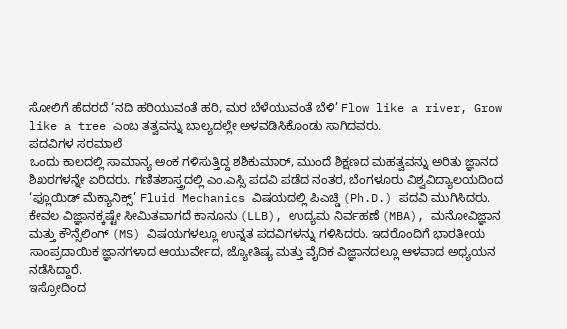ಸೋಲಿಗೆ ಹೆದರದೆ ‘ನದಿ ಹರಿಯುವಂತೆ ಹರಿ, ಮರ ಬೆಳೆಯುವಂತೆ ಬೆಳಿ’ Flow like a river, Grow like a tree ಎಂಬ ತತ್ವವನ್ನು ಬಾಲ್ಯದಲ್ಲೇ ಅಳವಡಿಸಿಕೊಂಡು ಸಾಗಿದವರು.
ಪದವಿಗಳ ಸರಮಾಲೆ
ಒಂದು ಕಾಲದಲ್ಲಿ ಸಾಮಾನ್ಯ ಅಂಕ ಗಳಿಸುತ್ತಿದ್ದ ಶಶಿಕುಮಾರ್, ಮುಂದೆ ಶಿಕ್ಷಣದ ಮಹತ್ವವನ್ನು ಅರಿತು ಜ್ಞಾನದ ಶಿಖರಗಳನ್ನೇ ಏರಿದರು. ಗಣಿತಶಾಸ್ತ್ರದಲ್ಲಿ ಎಂ.ಎಸ್ಸಿ ಪದವಿ ಪಡೆದ ನಂತರ, ಬೆಂಗಳೂರು ವಿಶ್ವವಿದ್ಯಾಲಯದಿಂದ ‘ಫ್ಲೂಯಿಡ್ ಮೆಕ್ಯಾನಿಕ್ಸ್’ Fluid Mechanics ವಿಷಯದಲ್ಲಿ ಪಿಎಚ್ಡಿ (Ph.D.) ಪದವಿ ಮುಗಿಸಿದರು.
ಕೇವಲ ವಿಜ್ಞಾನಕ್ಕಷ್ಟೇ ಸೀಮಿತವಾಗದೆ ಕಾನೂನು (LLB), ಉದ್ಯಮ ನಿರ್ವಹಣೆ (MBA), ಮನೋವಿಜ್ಞಾನ ಮತ್ತು ಕೌನ್ಸೆಲಿಂಗ್ (MS) ವಿಷಯಗಳಲ್ಲೂ ಉನ್ನತ ಪದವಿಗಳನ್ನು ಗಳಿಸಿದರು. ಇದರೊಂದಿಗೆ ಭಾರತೀಯ ಸಾಂಪ್ರದಾಯಿಕ ಜ್ಞಾನಗಳಾದ ಆಯುರ್ವೇದ, ಜ್ಯೋತಿಷ್ಯ ಮತ್ತು ವೈದಿಕ ವಿಜ್ಞಾನದಲ್ಲೂ ಆಳವಾದ ಅಧ್ಯಯನ ನಡೆಸಿದ್ದಾರೆ.
ಇಸ್ರೋದಿಂದ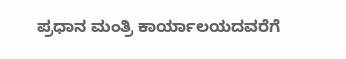ಪ್ರಧಾನ ಮಂತ್ರಿ ಕಾರ್ಯಾಲಯದವರೆಗೆ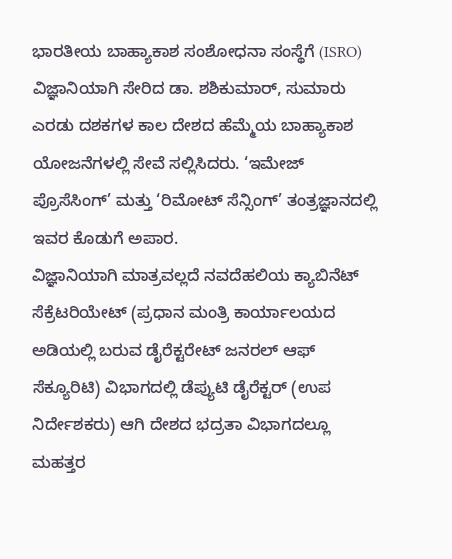ಭಾರತೀಯ ಬಾಹ್ಯಾಕಾಶ ಸಂಶೋಧನಾ ಸಂಸ್ಥೆಗೆ (ISRO) ವಿಜ್ಞಾನಿಯಾಗಿ ಸೇರಿದ ಡಾ. ಶಶಿಕುಮಾರ್, ಸುಮಾರು ಎರಡು ದಶಕಗಳ ಕಾಲ ದೇಶದ ಹೆಮ್ಮೆಯ ಬಾಹ್ಯಾಕಾಶ ಯೋಜನೆಗಳಲ್ಲಿ ಸೇವೆ ಸಲ್ಲಿಸಿದರು. ‘ಇಮೇಜ್ ಪ್ರೊಸೆಸಿಂಗ್’ ಮತ್ತು ‘ರಿಮೋಟ್ ಸೆನ್ಸಿಂಗ್’ ತಂತ್ರಜ್ಞಾನದಲ್ಲಿ ಇವರ ಕೊಡುಗೆ ಅಪಾರ.
ವಿಜ್ಞಾನಿಯಾಗಿ ಮಾತ್ರವಲ್ಲದೆ ನವದೆಹಲಿಯ ಕ್ಯಾಬಿನೆಟ್ ಸೆಕ್ರೆಟರಿಯೇಟ್ (ಪ್ರಧಾನ ಮಂತ್ರಿ ಕಾರ್ಯಾಲಯದ ಅಡಿಯಲ್ಲಿ ಬರುವ ಡೈರೆಕ್ಟರೇಟ್ ಜನರಲ್ ಆಫ್ ಸೆಕ್ಯೂರಿಟಿ) ವಿಭಾಗದಲ್ಲಿ ಡೆಪ್ಯುಟಿ ಡೈರೆಕ್ಟರ್ (ಉಪ ನಿರ್ದೇಶಕರು) ಆಗಿ ದೇಶದ ಭದ್ರತಾ ವಿಭಾಗದಲ್ಲೂ ಮಹತ್ತರ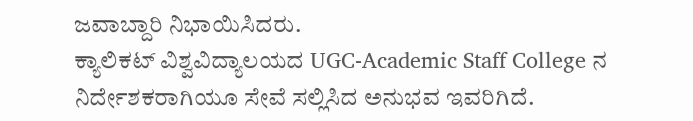ಜವಾಬ್ದಾರಿ ನಿಭಾಯಿಸಿದರು.
ಕ್ಯಾಲಿಕಟ್ ವಿಶ್ವವಿದ್ಯಾಲಯದ UGC-Academic Staff College ನ ನಿರ್ದೇಶಕರಾಗಿಯೂ ಸೇವೆ ಸಲ್ಲಿಸಿದ ಅನುಭವ ಇವರಿಗಿದೆ.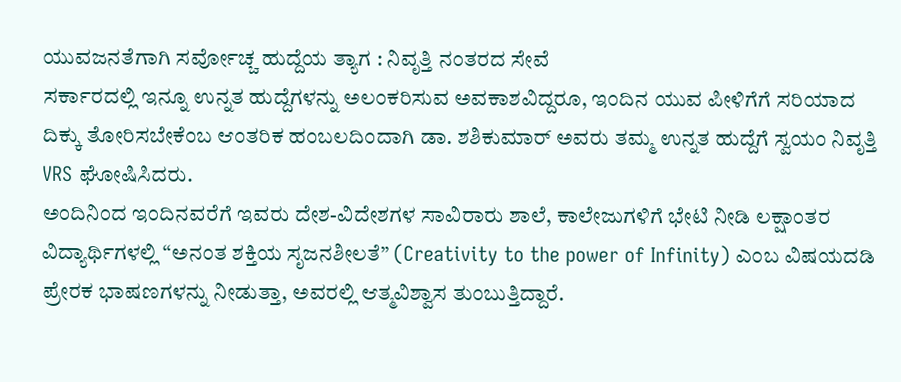ಯುವಜನತೆಗಾಗಿ ಸರ್ವೋಚ್ಚ ಹುದ್ದೆಯ ತ್ಯಾಗ : ನಿವೃತ್ತಿ ನಂತರದ ಸೇವೆ
ಸರ್ಕಾರದಲ್ಲಿ ಇನ್ನೂ ಉನ್ನತ ಹುದ್ದೆಗಳನ್ನು ಅಲಂಕರಿಸುವ ಅವಕಾಶವಿದ್ದರೂ, ಇಂದಿನ ಯುವ ಪೀಳಿಗೆಗೆ ಸರಿಯಾದ ದಿಕ್ಕು ತೋರಿಸಬೇಕೆಂಬ ಆಂತರಿಕ ಹಂಬಲದಿಂದಾಗಿ ಡಾ. ಶಶಿಕುಮಾರ್ ಅವರು ತಮ್ಮ ಉನ್ನತ ಹುದ್ದೆಗೆ ಸ್ವಯಂ ನಿವೃತ್ತಿ VRS ಘೋಷಿಸಿದರು.
ಅಂದಿನಿಂದ ಇಂದಿನವರೆಗೆ ಇವರು ದೇಶ-ವಿದೇಶಗಳ ಸಾವಿರಾರು ಶಾಲೆ, ಕಾಲೇಜುಗಳಿಗೆ ಭೇಟಿ ನೀಡಿ ಲಕ್ಷಾಂತರ ವಿದ್ಯಾರ್ಥಿಗಳಲ್ಲಿ “ಅನಂತ ಶಕ್ತಿಯ ಸೃಜನಶೀಲತೆ” (Creativity to the power of Infinity) ಎಂಬ ವಿಷಯದಡಿ ಪ್ರೇರಕ ಭಾಷಣಗಳನ್ನು ನೀಡುತ್ತಾ, ಅವರಲ್ಲಿ ಆತ್ಮವಿಶ್ವಾಸ ತುಂಬುತ್ತಿದ್ದಾರೆ.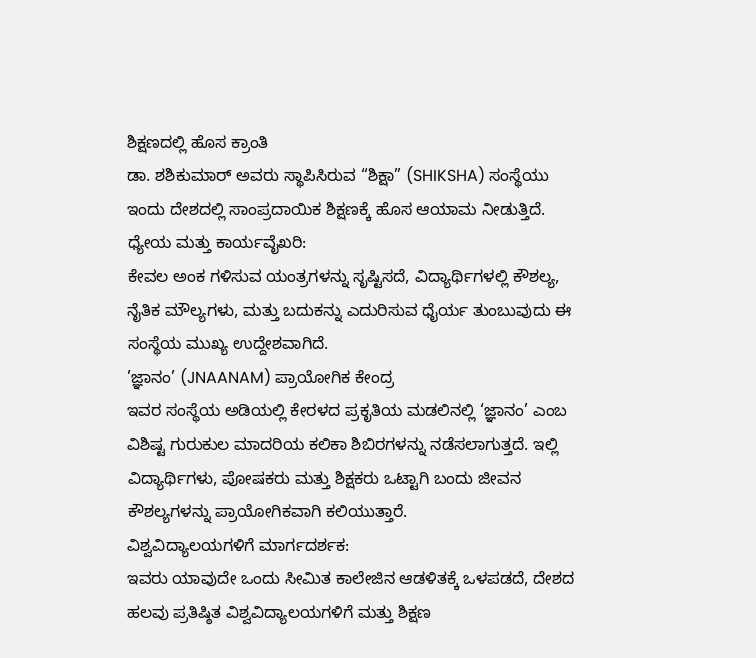ಶಿಕ್ಷಣದಲ್ಲಿ ಹೊಸ ಕ್ರಾಂತಿ
ಡಾ. ಶಶಿಕುಮಾರ್ ಅವರು ಸ್ಥಾಪಿಸಿರುವ “ಶಿಕ್ಷಾ” (SHIKSHA) ಸಂಸ್ಥೆಯು ಇಂದು ದೇಶದಲ್ಲಿ ಸಾಂಪ್ರದಾಯಿಕ ಶಿಕ್ಷಣಕ್ಕೆ ಹೊಸ ಆಯಾಮ ನೀಡುತ್ತಿದೆ.
ಧ್ಯೇಯ ಮತ್ತು ಕಾರ್ಯವೈಖರಿ:
ಕೇವಲ ಅಂಕ ಗಳಿಸುವ ಯಂತ್ರಗಳನ್ನು ಸೃಷ್ಟಿಸದೆ, ವಿದ್ಯಾರ್ಥಿಗಳಲ್ಲಿ ಕೌಶಲ್ಯ, ನೈತಿಕ ಮೌಲ್ಯಗಳು, ಮತ್ತು ಬದುಕನ್ನು ಎದುರಿಸುವ ಧೈರ್ಯ ತುಂಬುವುದು ಈ ಸಂಸ್ಥೆಯ ಮುಖ್ಯ ಉದ್ದೇಶವಾಗಿದೆ.
’ಜ್ಞಾನಂ’ (JNAANAM) ಪ್ರಾಯೋಗಿಕ ಕೇಂದ್ರ
ಇವರ ಸಂಸ್ಥೆಯ ಅಡಿಯಲ್ಲಿ ಕೇರಳದ ಪ್ರಕೃತಿಯ ಮಡಲಿನಲ್ಲಿ ‘ಜ್ಞಾನಂ’ ಎಂಬ ವಿಶಿಷ್ಟ ಗುರುಕುಲ ಮಾದರಿಯ ಕಲಿಕಾ ಶಿಬಿರಗಳನ್ನು ನಡೆಸಲಾಗುತ್ತದೆ. ಇಲ್ಲಿ ವಿದ್ಯಾರ್ಥಿಗಳು, ಪೋಷಕರು ಮತ್ತು ಶಿಕ್ಷಕರು ಒಟ್ಟಾಗಿ ಬಂದು ಜೀವನ ಕೌಶಲ್ಯಗಳನ್ನು ಪ್ರಾಯೋಗಿಕವಾಗಿ ಕಲಿಯುತ್ತಾರೆ.
ವಿಶ್ವವಿದ್ಯಾಲಯಗಳಿಗೆ ಮಾರ್ಗದರ್ಶಕ:
ಇವರು ಯಾವುದೇ ಒಂದು ಸೀಮಿತ ಕಾಲೇಜಿನ ಆಡಳಿತಕ್ಕೆ ಒಳಪಡದೆ, ದೇಶದ ಹಲವು ಪ್ರತಿಷ್ಠಿತ ವಿಶ್ವವಿದ್ಯಾಲಯಗಳಿಗೆ ಮತ್ತು ಶಿಕ್ಷಣ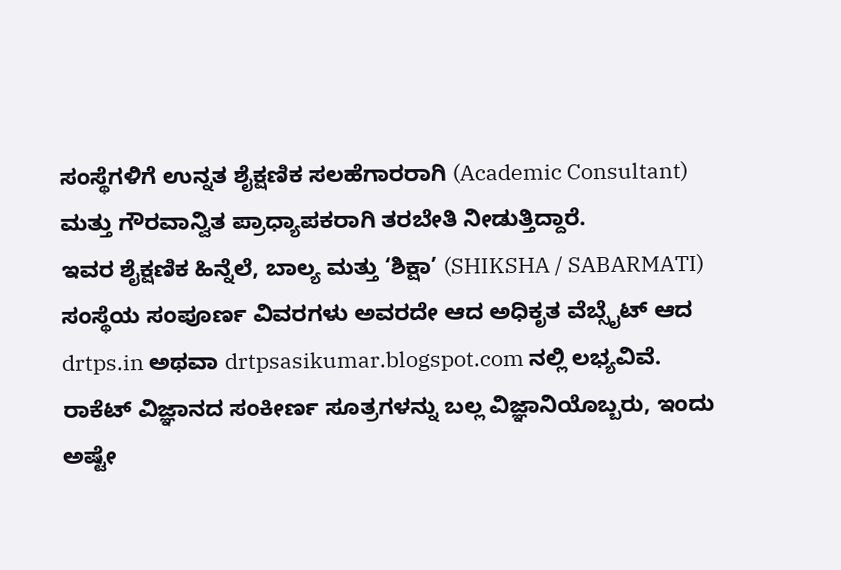ಸಂಸ್ಥೆಗಳಿಗೆ ಉನ್ನತ ಶೈಕ್ಷಣಿಕ ಸಲಹೆಗಾರರಾಗಿ (Academic Consultant) ಮತ್ತು ಗೌರವಾನ್ವಿತ ಪ್ರಾಧ್ಯಾಪಕರಾಗಿ ತರಬೇತಿ ನೀಡುತ್ತಿದ್ದಾರೆ.
ಇವರ ಶೈಕ್ಷಣಿಕ ಹಿನ್ನೆಲೆ, ಬಾಲ್ಯ ಮತ್ತು ‘ಶಿಕ್ಷಾ’ (SHIKSHA / SABARMATI) ಸಂಸ್ಥೆಯ ಸಂಪೂರ್ಣ ವಿವರಗಳು ಅವರದೇ ಆದ ಅಧಿಕೃತ ವೆಬ್ಸೈಟ್ ಆದ drtps.in ಅಥವಾ drtpsasikumar.blogspot.com ನಲ್ಲಿ ಲಭ್ಯವಿವೆ.
ರಾಕೆಟ್ ವಿಜ್ಞಾನದ ಸಂಕೀರ್ಣ ಸೂತ್ರಗಳನ್ನು ಬಲ್ಲ ವಿಜ್ಞಾನಿಯೊಬ್ಬರು, ಇಂದು ಅಷ್ಟೇ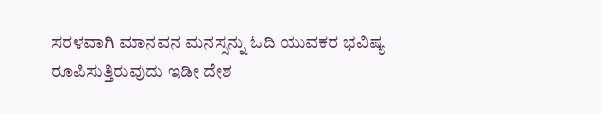ಸರಳವಾಗಿ ಮಾನವನ ಮನಸ್ಸನ್ನು ಓದಿ ಯುವಕರ ಭವಿಷ್ಯ ರೂಪಿಸುತ್ತಿರುವುದು ಇಡೀ ದೇಶ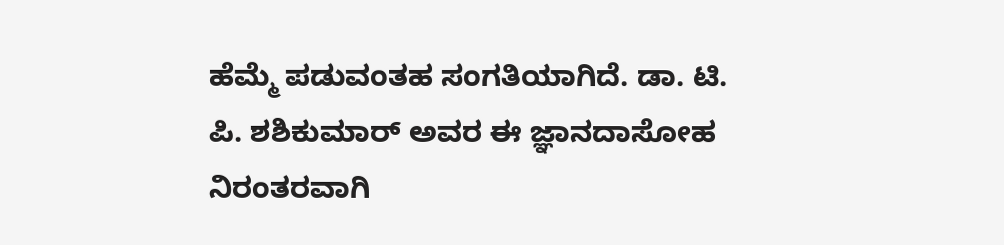ಹೆಮ್ಮೆ ಪಡುವಂತಹ ಸಂಗತಿಯಾಗಿದೆ. ಡಾ. ಟಿ. ಪಿ. ಶಶಿಕುಮಾರ್ ಅವರ ಈ ಜ್ಞಾನದಾಸೋಹ ನಿರಂತರವಾಗಿ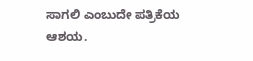ಸಾಗಲಿ ಎಂಬುದೇ ಪತ್ರಿಕೆಯ ಆಶಯ.